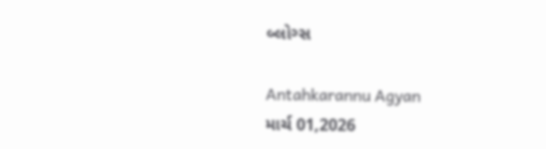બ્લોગ્સ

Antahkarannu Agyan
માર્ચ 01,2026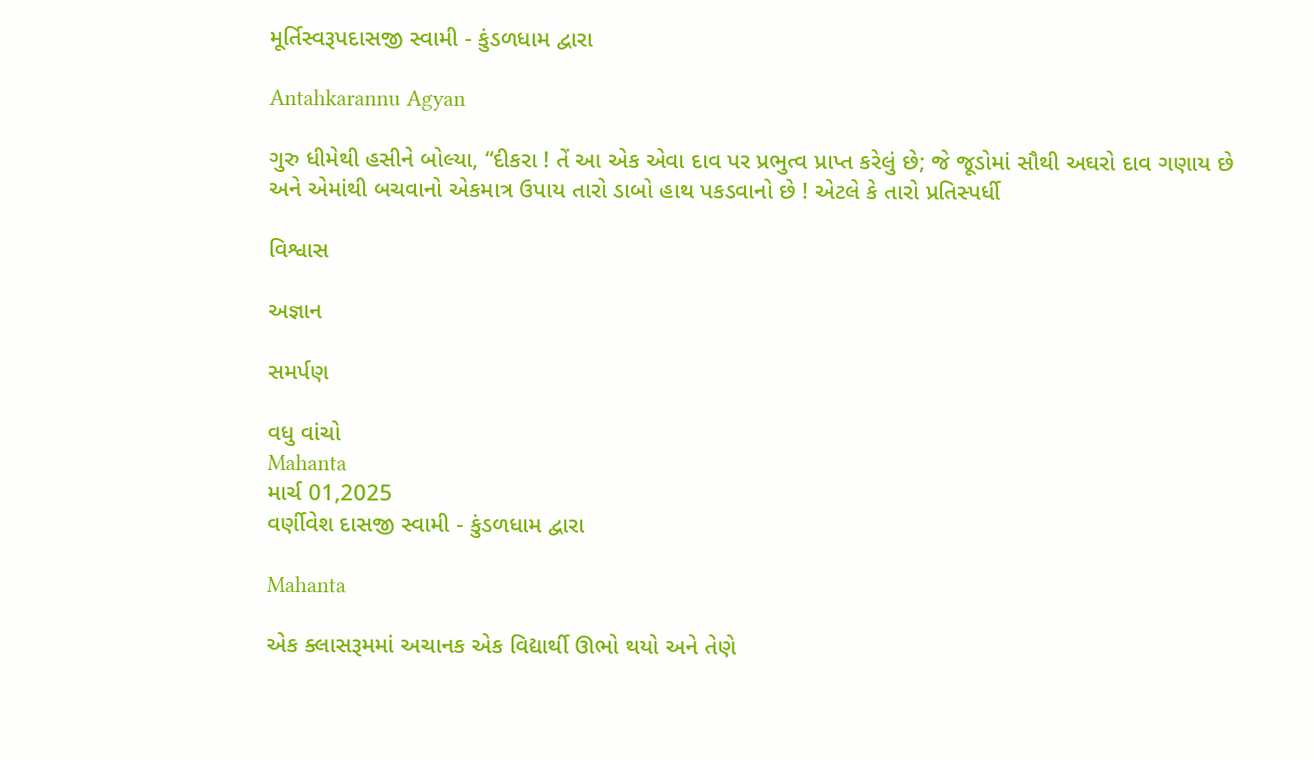મૂર્તિસ્વરૂપદાસજી સ્વામી - કુંડળધામ દ્વારા

Antahkarannu Agyan

ગુરુ ધીમેથી હસીને બોલ્યા, “દીકરા ! તેં આ એક એવા દાવ પર પ્રભુત્વ પ્રાપ્ત કરેલું છે; જે જૂડોમાં સૌથી અઘરો દાવ ગણાય છે અને એમાંથી બચવાનો એકમાત્ર ઉપાય તારો ડાબો હાથ પકડવાનો છે ! એટલે કે તારો પ્રતિસ્પર્ધી

વિશ્વાસ

અજ્ઞાન

સમર્પણ

વધુ વાંચો
Mahanta
માર્ચ 01,2025
વર્ણીવેશ દાસજી સ્વામી - કુંડળધામ દ્વારા

Mahanta

એક ક્લાસરૂમમાં અચાનક એક વિદ્યાર્થી ઊભો થયો અને તેણે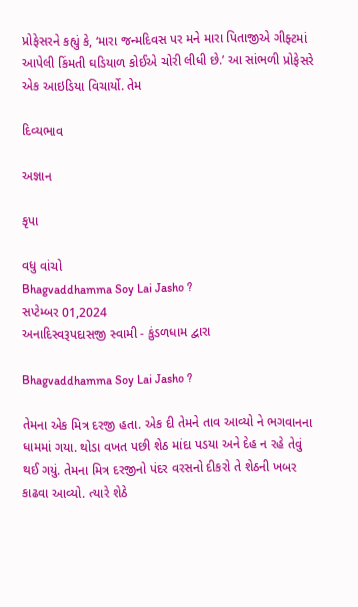પ્રોફેસરને કહ્યું કે, ‘મારા જન્મદિવસ પર મને મારા પિતાજીએ ગીફ્ટમાં આપેલી કિંમતી ઘડિયાળ કોઈએ ચોરી લીધી છે.’ આ સાંભળી પ્રોફેસરે એક આઇડિયા વિચાર્યો. તેમ

દિવ્યભાવ

અજ્ઞાન

કૃપા

વધુ વાંચો
Bhagvaddhamma Soy Lai Jasho ?
સપ્ટેમ્બર 01,2024
અનાદિસ્વરૂપદાસજી સ્વામી - કુંડળધામ દ્વારા

Bhagvaddhamma Soy Lai Jasho ?

તેમના એક મિત્ર દરજી હતા. એક દી તેમને તાવ આવ્યો ને ભગવાનના ધામમાં ગયા. થોડા વખત પછી શેઠ માંદા પડયા અને દેહ ન રહે તેવું થઈ ગયું. તેમના મિત્ર દરજીનો પંદર વરસનો દીકરો તે શેઠની ખબર કાઢવા આવ્યો. ત્યારે શેઠે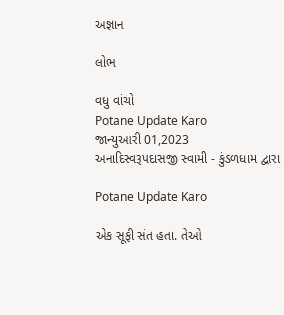અજ્ઞાન

લોભ

વધુ વાંચો
Potane Update Karo
જાન્યુઆરી 01,2023
અનાદિસ્વરૂપદાસજી સ્વામી - કુંડળધામ દ્વારા

Potane Update Karo

એક સૂફી સંત હતા. તેઓ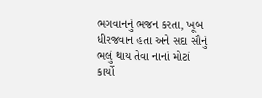ભગવાનનું ભજન કરતા, ખૂબ ધીરજવાન હતા અને સદા સૌનું ભલું થાય તેવા નાનાં મોટાં કાર્યો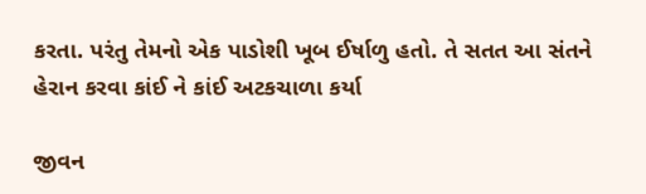કરતા. પરંતુ તેમનો એક પાડોશી ખૂબ ઈર્ષાળુ હતો. તે સતત આ સંતને હેરાન કરવા કાંઈ ને કાંઈ અટકચાળા કર્યા

જીવન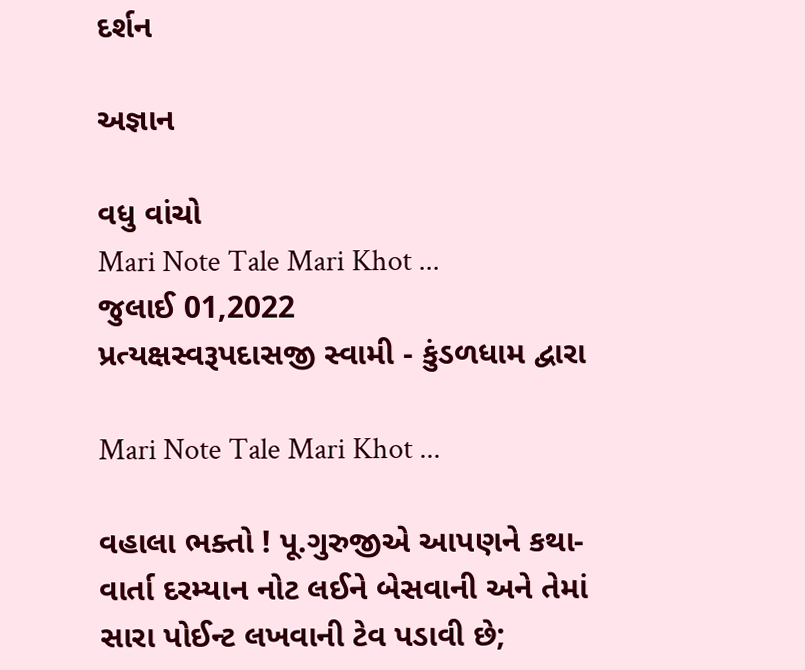દર્શન

અજ્ઞાન

વધુ વાંચો
Mari Note Tale Mari Khot ...
જુલાઈ 01,2022
પ્રત્યક્ષસ્વરૂપદાસજી સ્વામી - કુંડળધામ દ્વારા

Mari Note Tale Mari Khot ...

વહાલા ભક્તો ! પૂ.ગુરુજીએ આપણને કથા-વાર્તા દરમ્યાન નોટ લઈને બેસવાની અને તેમાં સારા પોઈન્ટ લખવાની ટેવ પડાવી છે;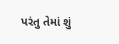પરંતુ તેમાં શું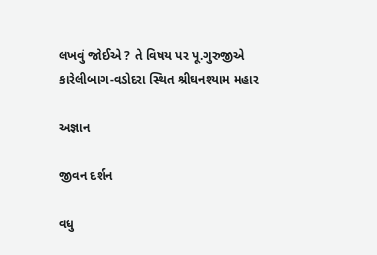લખવું જોઈએ ? તે વિષય પર પૂ.ગુરુજીએ કારેલીબાગ-વડોદરા સ્થિત શ્રીઘનશ્યામ મહાર

અજ્ઞાન

જીવન દર્શન

વધુ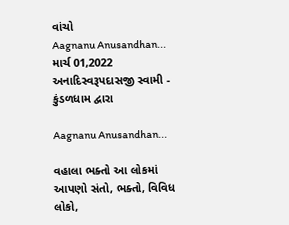વાંચો
Aagnanu Anusandhan...
માર્ચ 01,2022
અનાદિસ્વરૂપદાસજી સ્વામી - કુંડળધામ દ્વારા

Aagnanu Anusandhan...

વહાલા ભક્તો આ લોકમાં આપણો સંતો, ભક્તો, વિવિધ લોકો,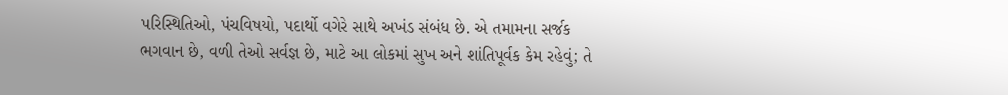પરિસ્થિતિઓ, પંચવિષયો, પદાર્થો વગેરે સાથે અખંડ સંબંધ છે. એ તમામના સર્જક ભગવાન છે, વળી તેઓ સર્વજ્ઞ છે, માટે આ લોકમાં સુખ અને શાંતિપૂર્વક કેમ રહેવું; તે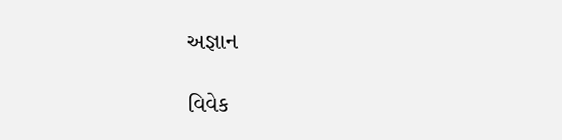અજ્ઞાન

વિવેક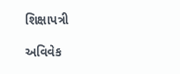શિક્ષાપત્રી

અવિવેક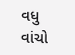વધુ વાંચો